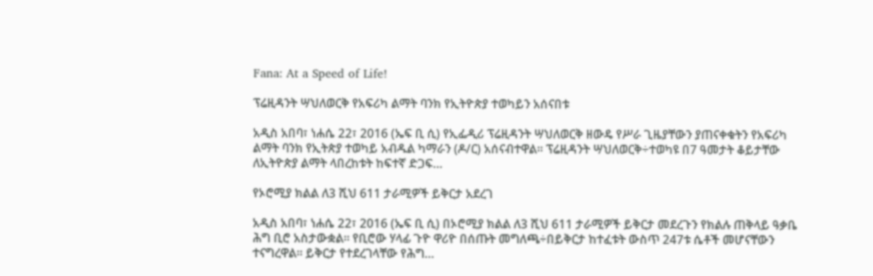Fana: At a Speed of Life!

ፕሬዚዳንት ሣህለወርቅ የአፍሪካ ልማት ባንክ የኢትዮጵያ ተወካይን አሰናበቱ

አዲስ አበባ፣ ነሐሴ 22፣ 2016 (ኤፍ ቢ ሲ) የኢፌዲሪ ፕሬዚዳንት ሣህለወርቅ ዘውዴ የሥራ ጊዜያቸውን ያጠናቀቁትን የአፍሪካ ልማት ባንክ የኢትጵያ ተወካይ አብዱል ካማራን (ዶ/ር) አሰናብተዋል፡፡ ፕሬዚዳንት ሣህለወርቅ÷ተወካዩ በ7 ዓመታት ቆይታቸው ለኢትዮጵያ ልማት ላበረከቱት ከፍተኛ ድጋፍ…

የኦሮሚያ ክልል ለ3 ሺህ 611 ታራሚዎች ይቅርታ አደረገ

አዲስ አበባ፣ ነሐሴ 22፣ 2016 (ኤፍ ቢ ሲ) በኦሮሚያ ክልል ለ3 ሺህ 611 ታራሚዎች ይቅርታ መደረጉን የክልሉ ጠቅላይ ዓቃቤ ሕግ ቢሮ አስታውቋል፡፡ የቢሮው ሃላፊ ጉዮ ዋሪዮ በሰጡት መግለጫ÷በይቅርታ ከተፈቱት ውስጥ 247ቱ ሴቶች መሆናቸውን ተናግረዋል፡፡ ይቅርታ የተደረገላቸው የሕግ…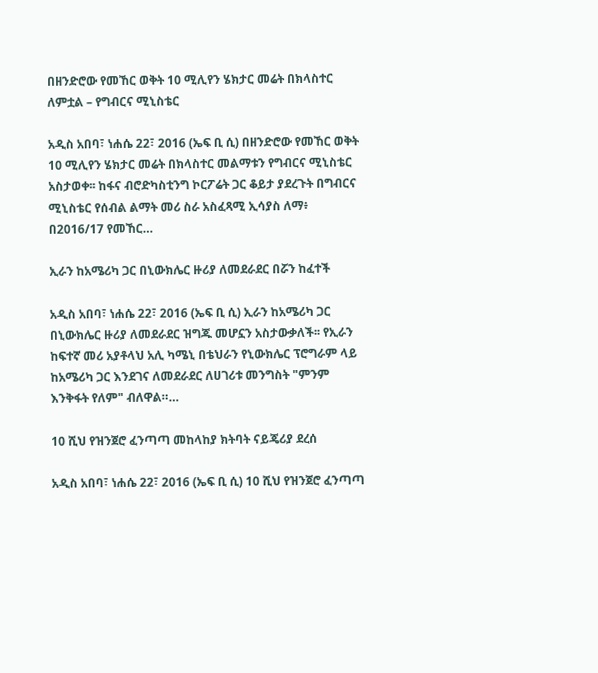በዘንድሮው የመኸር ወቅት 10 ሚሊየን ሄክታር መሬት በክላስተር ለምቷል – የግብርና ሚኒስቴር

አዲስ አበባ፣ ነሐሴ 22፣ 2016 (ኤፍ ቢ ሲ) በዘንድሮው የመኸር ወቅት 10 ሚሊየን ሄክታር መሬት በክላስተር መልማቱን የግብርና ሚኒስቴር አስታወቀ፡፡ ከፋና ብሮድካስቲንግ ኮርፖሬት ጋር ቆይታ ያደረጉት በግብርና ሚኒስቴር የሰብል ልማት መሪ ስራ አስፈጻሚ ኢሳያስ ለማ፥ በ2016/17 የመኸር…

ኢራን ከአሜሪካ ጋር በኒውክሌር ዙሪያ ለመደራደር በሯን ከፈተች

አዲስ አበባ፣ ነሐሴ 22፣ 2016 (ኤፍ ቢ ሲ) ኢራን ከአሜሪካ ጋር በኒውክሌር ዙሪያ ለመደራደር ዝግጁ መሆኗን አስታውቃለች፡፡ የኢራን ከፍተኛ መሪ አያቶላህ አሊ ካሜኒ በቴህራን የኒውክሌር ፕሮግራም ላይ ከአሜሪካ ጋር እንደገና ለመደራደር ለሀገሪቱ መንግስት "ምንም እንቅፋት የለም" ብለዋል።…

10 ሺህ የዝንጀሮ ፈንጣጣ መከላከያ ክትባት ናይጄሪያ ደረሰ

አዲስ አበባ፣ ነሐሴ 22፣ 2016 (ኤፍ ቢ ሲ) 10 ሺህ የዝንጀሮ ፈንጣጣ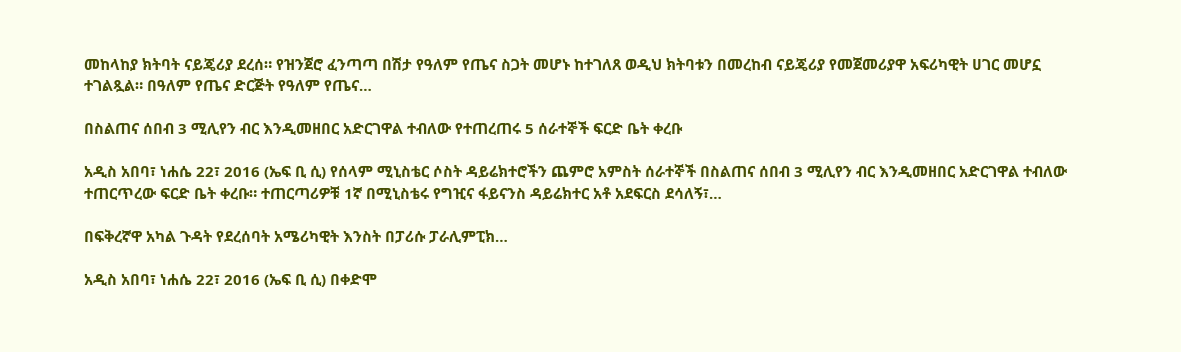መከላከያ ክትባት ናይጄሪያ ደረሰ። የዝንጀሮ ፈንጣጣ በሽታ የዓለም የጤና ስጋት መሆኑ ከተገለጸ ወዲህ ክትባቱን በመረከብ ናይጄሪያ የመጀመሪያዋ አፍሪካዊት ሀገር መሆኗ ተገልጿል። በዓለም የጤና ድርጅት የዓለም የጤና…

በስልጠና ሰበብ 3 ሚሊየን ብር እንዲመዘበር አድርገዋል ተብለው የተጠረጠሩ 5 ሰራተኞች ፍርድ ቤት ቀረቡ

አዲስ አበባ፣ ነሐሴ 22፣ 2016 (ኤፍ ቢ ሲ) የሰላም ሚኒስቴር ሶስት ዳይሬክተሮችን ጨምሮ አምስት ሰራተኞች በስልጠና ሰበብ 3 ሚሊየን ብር እንዲመዘበር አድርገዋል ተብለው ተጠርጥረው ፍርድ ቤት ቀረቡ። ተጠርጣሪዎቹ 1ኛ በሚኒስቴሩ የግዢና ፋይናንስ ዳይሬክተር አቶ አደፍርስ ደሳለኝ፣…

በፍቅረኛዋ አካል ጉዳት የደረሰባት አሜሪካዊት እንስት በፓሪሱ ፓራሊምፒክ…

አዲስ አበባ፣ ነሐሴ 22፣ 2016 (ኤፍ ቢ ሲ) በቀድሞ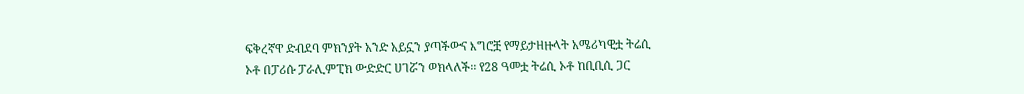ፍቅረኛዋ ድብደባ ምክንያት አንድ አይኗን ያጣችውና እግሮቿ የማይታዘዙላት አሜሪካዊቷ ትሬሲ ኦቶ በፓሪሱ ፓራሊምፒክ ውድድር ሀገሯን ወክላለች፡፡ የ28 ዓመቷ ትሬሲ ኦቶ ከቢቢሲ ጋር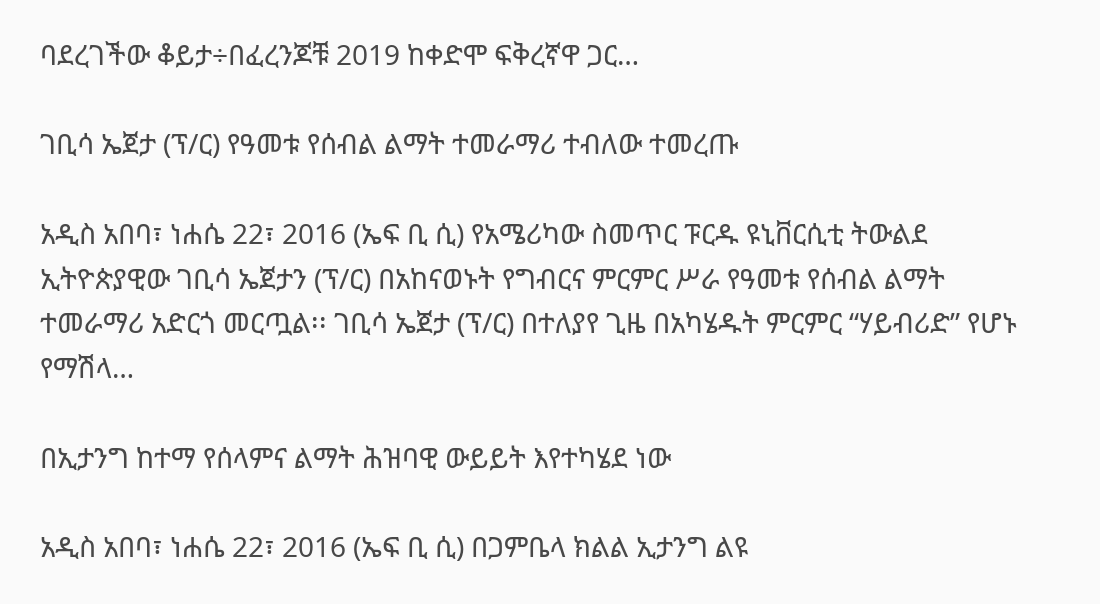ባደረገችው ቆይታ÷በፈረንጆቹ 2019 ከቀድሞ ፍቅረኛዋ ጋር…

ገቢሳ ኤጀታ (ፕ/ር) የዓመቱ የሰብል ልማት ተመራማሪ ተብለው ተመረጡ

አዲስ አበባ፣ ነሐሴ 22፣ 2016 (ኤፍ ቢ ሲ) የአሜሪካው ስመጥር ፑርዱ ዩኒቨርሲቲ ትውልደ ኢትዮጵያዊው ገቢሳ ኤጀታን (ፕ/ር) በአከናወኑት የግብርና ምርምር ሥራ የዓመቱ የሰብል ልማት ተመራማሪ አድርጎ መርጧል፡፡ ገቢሳ ኤጀታ (ፕ/ር) በተለያየ ጊዜ በአካሄዱት ምርምር “ሃይብሪድ” የሆኑ የማሽላ…

በኢታንግ ከተማ የሰላምና ልማት ሕዝባዊ ውይይት እየተካሄደ ነው

አዲስ አበባ፣ ነሐሴ 22፣ 2016 (ኤፍ ቢ ሲ) በጋምቤላ ክልል ኢታንግ ልዩ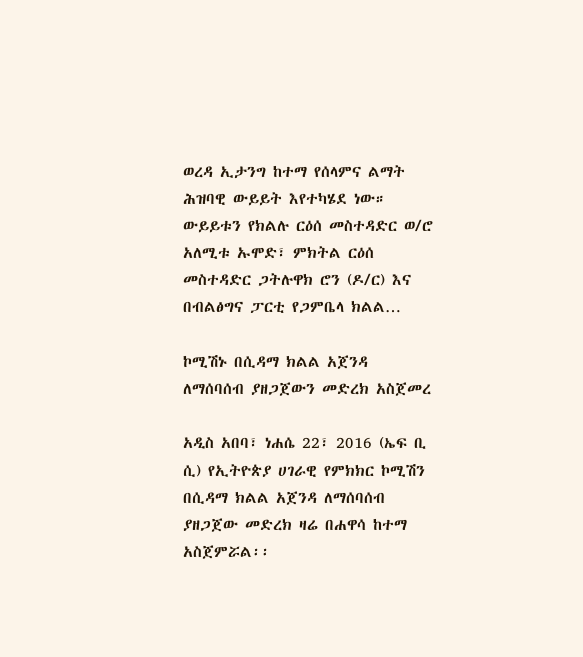ወረዳ ኢታንግ ከተማ የሰላምና ልማት ሕዝባዊ ውይይት እየተካሄደ ነው። ውይይቱን የክልሉ ርዕሰ መስተዳድር ወ/ሮ አለሚቱ ኡሞድ፣ ምክትል ርዕሰ መስተዳድር ጋትሉዋክ ሮን (ዶ/ር) እና በብልፅግና ፓርቲ የጋምቤላ ክልል…

ኮሚሽኑ በሲዳማ ክልል አጀንዳ ለማሰባሰብ ያዘጋጀውን መድረክ አስጀመረ

አዲስ አበባ፣ ነሐሴ 22፣ 2016 (ኤፍ ቢ ሲ) የኢትዮጵያ ሀገራዊ የምክክር ኮሚሽን በሲዳማ ክልል አጀንዳ ለማሰባሰብ ያዘጋጀው መድረክ ዛሬ በሐዋሳ ከተማ አስጀምሯል፡፡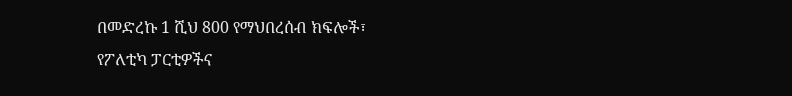በመድረኩ 1 ሺህ 800 የማህበረሰብ ክፍሎች፣ የፖለቲካ ፓርቲዎችና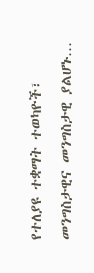የተለያዩ ተቋማት ተወካዮች፣ መንግስታዊና መንግስታዊ ያልሆኑ…